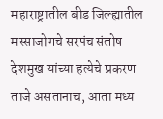महाराष्ट्रातील बीड जिल्ह्यातील मस्साजोगचे सरपंच संतोष देशमुख यांच्या हत्येचे प्रकरण ताजे असतानाच, आता मध्य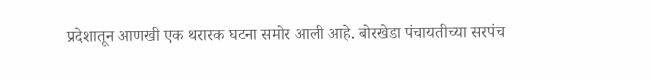प्रदेशातून आणखी एक थरारक घटना समोर आली आहे. बोरखेडा पंचायतीच्या सरपंच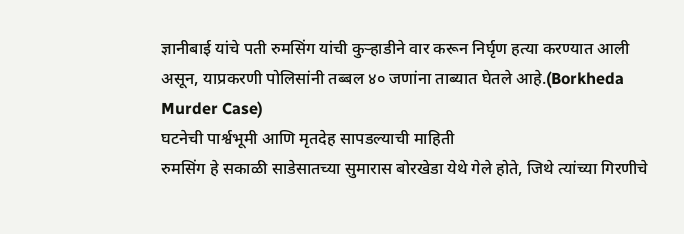ज्ञानीबाई यांचे पती रुमसिंग यांची कुऱ्हाडीने वार करून निर्घृण हत्या करण्यात आली असून, याप्रकरणी पोलिसांनी तब्बल ४० जणांना ताब्यात घेतले आहे.(Borkheda Murder Case)
घटनेची पार्श्वभूमी आणि मृतदेह सापडल्याची माहिती
रुमसिंग हे सकाळी साडेसातच्या सुमारास बोरखेडा येथे गेले होते, जिथे त्यांच्या गिरणीचे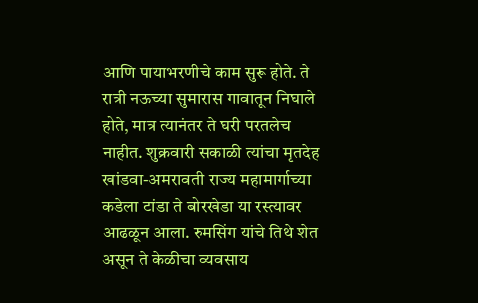आणि पायाभरणीचे काम सुरू होते. ते रात्री नऊच्या सुमारास गावातून निघाले होते, मात्र त्यानंतर ते घरी परतलेच नाहीत. शुक्रवारी सकाळी त्यांचा मृतदेह खांडवा-अमरावती राज्य महामार्गाच्या कडेला टांडा ते बोरखेडा या रस्त्यावर आढळून आला. रुमसिंग यांचे तिथे शेत असून ते केळीचा व्यवसाय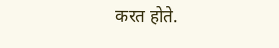करत होते.